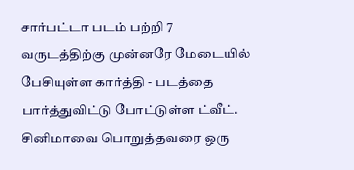சார்பட்டா படம் பற்றி 7 வருடத்திற்கு முன்னரே மேடையில் பேசியுள்ள கார்த்தி - படத்தை பார்த்துவிட்டு போட்டுள்ள ட்வீட்.
சினிமாவை பொறுத்தவரை ஒரு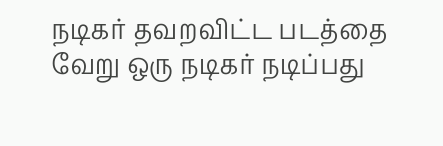நடிகர் தவறவிட்ட படத்தை வேறு ஒரு நடிகர் நடிப்பது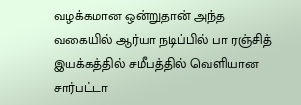வழக்கமான ஒன்றுதான் அந்த வகையில் ஆர்யா நடிப்பில் பா ரஞ்சித் இயக்கத்தில் சமீபத்தில் வெளியான சார்பட்டா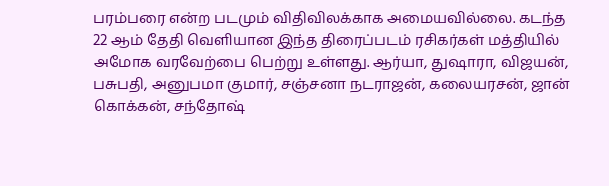பரம்பரை என்ற படமும் விதிவிலக்காக அமையவில்லை. கடந்த 22 ஆம் தேதி வெளியான இந்த திரைப்படம் ரசிகர்கள் மத்தியில் அமோக வரவேற்பை பெற்று உள்ளது. ஆர்யா, துஷாரா, விஜயன், பசுபதி, அனுபமா குமார், சஞ்சனா நடராஜன், கலையரசன், ஜான் கொக்கன், சந்தோஷ்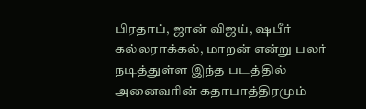பிரதாப், ஜான் விஜய், ஷபீர் கல்லராக்கல், மாறன் என்று பலர் நடித்துள்ள இந்த படத்தில் அனைவரின் கதாபாத்திரமும்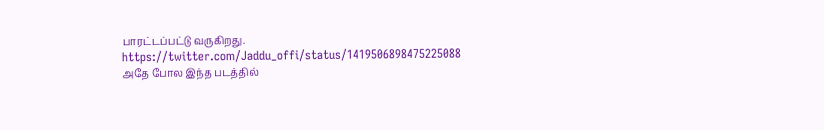பாரட்டப்பட்டு வருகிறது.
https://twitter.com/Jaddu_offi/status/1419506898475225088
அதே போல இந்த படத்தில்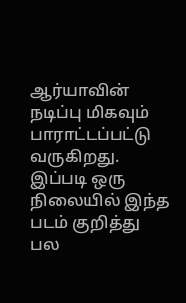ஆர்யாவின் நடிப்பு மிகவும் பாராட்டப்பட்டு வருகிறது. இப்படி ஒரு நிலையில் இந்த படம் குறித்து பல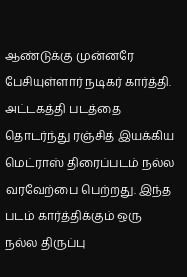ஆண்டுக்கு முன்னரே பேசியுள்ளார் நடிகர் கார்த்தி. அட்டகத்தி படத்தை தொடர்ந்து ரஞ்சித் இயக்கிய மெட்ராஸ் திரைப்படம் நல்ல வரவேற்பை பெற்றது. இந்த படம் கார்த்திக்கும் ஒரு நல்ல திருப்பு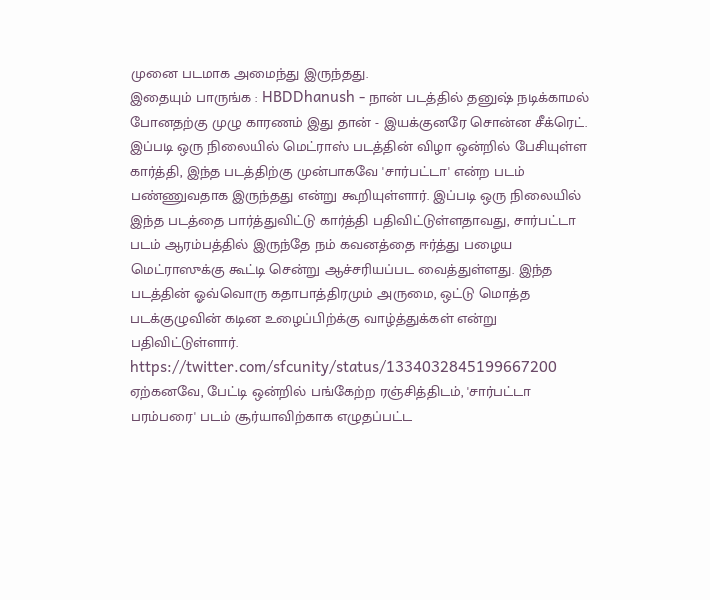முனை படமாக அமைந்து இருந்தது.
இதையும் பாருங்க : HBDDhanush - நான் படத்தில் தனுஷ் நடிக்காமல் போனதற்கு முழு காரணம் இது தான் - இயக்குனரே சொன்ன சீக்ரெட்.
இப்படி ஒரு நிலையில் மெட்ராஸ் படத்தின் விழா ஒன்றில் பேசியுள்ள கார்த்தி, இந்த படத்திற்கு முன்பாகவே 'சார்பட்டா' என்ற படம் பண்ணுவதாக இருந்தது என்று கூறியுள்ளார். இப்படி ஒரு நிலையில் இந்த படத்தை பார்த்துவிட்டு கார்த்தி பதிவிட்டுள்ளதாவது, சார்பட்டா படம் ஆரம்பத்தில் இருந்தே நம் கவனத்தை ஈர்த்து பழைய மெட்ராஸுக்கு கூட்டி சென்று ஆச்சரியப்பட வைத்துள்ளது. இந்த படத்தின் ஓவ்வொரு கதாபாத்திரமும் அருமை, ஒட்டு மொத்த படக்குழுவின் கடின உழைப்பிற்க்கு வாழ்த்துக்கள் என்று பதிவிட்டுள்ளார்.
https://twitter.com/sfcunity/status/1334032845199667200
ஏற்கனவே, பேட்டி ஒன்றில் பங்கேற்ற ரஞ்சித்திடம், 'சார்பட்டா பரம்பரை' படம் சூர்யாவிற்காக எழுதப்பட்ட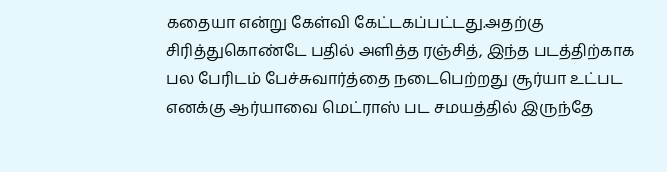கதையா என்று கேள்வி கேட்டகப்பட்டது.அதற்கு சிரித்துகொண்டே பதில் அளித்த ரஞ்சித், இந்த படத்திற்காக பல பேரிடம் பேச்சுவார்த்தை நடைபெற்றது சூர்யா உட்பட எனக்கு ஆர்யாவை மெட்ராஸ் பட சமயத்தில் இருந்தே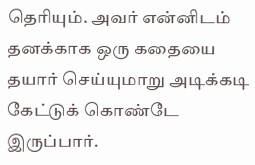தெரியும். அவர் என்னிடம் தனக்காக ஒரு கதையை தயார் செய்யுமாறு அடிக்கடி கேட்டுக் கொண்டே இருப்பார்.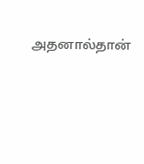அதனால்தான்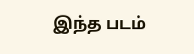இந்த படம்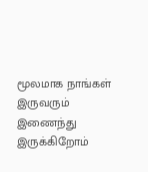மூலமாக நாங்கள் இருவரும் இணைந்து இருக்கிறோம்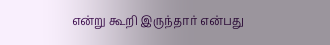என்று கூறி இருந்தார் என்பது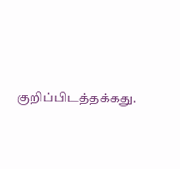குறிப்பிடத்தக்கது.